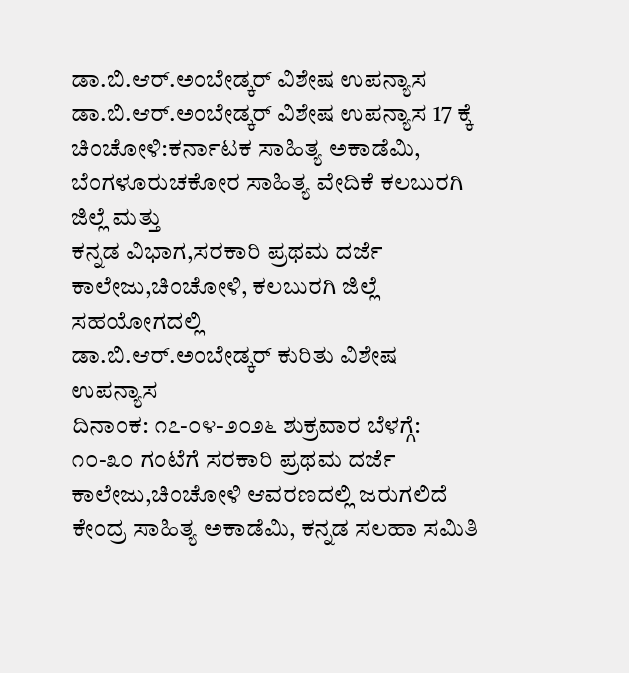ಡಾ.ಬಿ.ಆರ್.ಅಂಬೇಡ್ಕರ್ ವಿಶೇಷ ಉಪನ್ಯಾಸ
ಡಾ.ಬಿ.ಆರ್.ಅಂಬೇಡ್ಕರ್ ವಿಶೇಷ ಉಪನ್ಯಾಸ 17 ಕ್ಕೆ
ಚಿಂಚೋಳಿ:ಕರ್ನಾಟಕ ಸಾಹಿತ್ಯ ಅಕಾಡೆಮಿ, ಬೆಂಗಳೂರುಚಕೋರ ಸಾಹಿತ್ಯ ವೇದಿಕೆ ಕಲಬುರಗಿ ಜಿಲ್ಲೆ ಮತ್ತು
ಕನ್ನಡ ವಿಭಾಗ,ಸರಕಾರಿ ಪ್ರಥಮ ದರ್ಜೆ ಕಾಲೇಜು,ಚಿಂಚೋಳಿ, ಕಲಬುರಗಿ ಜಿಲ್ಲೆ ಸಹಯೋಗದಲ್ಲಿ
ಡಾ.ಬಿ.ಆರ್.ಅಂಬೇಡ್ಕರ್ ಕುರಿತು ವಿಶೇಷ ಉಪನ್ಯಾಸ
ದಿನಾಂಕ: ೧೭-೦೪-೨೦೨೬ ಶುಕ್ರವಾರ ಬೆಳಗ್ಗೆ: ೧೦-೩೦ ಗಂಟೆಗೆ ಸರಕಾರಿ ಪ್ರಥಮ ದರ್ಜೆ ಕಾಲೇಜು,ಚಿಂಚೋಳಿ ಆವರಣದಲ್ಲಿ ಜರುಗಲಿದೆ ಕೇಂದ್ರ ಸಾಹಿತ್ಯ ಅಕಾಡೆಮಿ, ಕನ್ನಡ ಸಲಹಾ ಸಮಿತಿ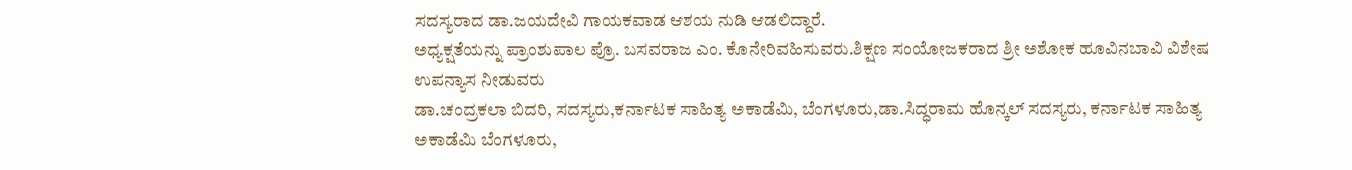ಸದಸ್ಯರಾದ ಡಾ.ಜಯದೇವಿ ಗಾಯಕವಾಡ ಆಶಯ ನುಡಿ ಆಡಲಿದ್ದಾರೆ.
ಅಧ್ಯಕ್ಷತೆಯನ್ನು ಪ್ರಾಂಶುಪಾಲ ಪ್ರೊ. ಬಸವರಾಜ ಎಂ. ಕೊನೇರಿವಹಿಸುವರು.ಶಿಕ್ಷಣ ಸಂಯೋಜಕರಾದ ಶ್ರೀ ಅಶೋಕ ಹೂವಿನಬಾವಿ ವಿಶೇಷ ಉಪನ್ಯಾಸ ನೀಡುವರು
ಡಾ.ಚಂದ್ರಕಲಾ ಬಿದರಿ, ಸದಸ್ಯರು,ಕರ್ನಾಟಕ ಸಾಹಿತ್ಯ ಅಕಾಡೆಮಿ, ಬೆಂಗಳೂರು,ಡಾ.ಸಿದ್ಧರಾಮ ಹೊನ್ಕಲ್ ಸದಸ್ಯರು, ಕರ್ನಾಟಕ ಸಾಹಿತ್ಯ ಅಕಾಡೆಮಿ ಬೆಂಗಳೂರು,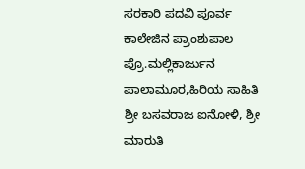ಸರಕಾರಿ ಪದವಿ ಪೂರ್ವ ಕಾಲೇಜಿನ ಪ್ರಾಂಶುಪಾಲ ಪ್ರೊ.ಮಲ್ಲಿಕಾರ್ಜುನ ಪಾಲಾಮೂರ,ಹಿರಿಯ ಸಾಹಿತಿ
ಶ್ರೀ ಬಸವರಾಜ ಐನೋಳಿ, ಶ್ರೀ ಮಾರುತಿ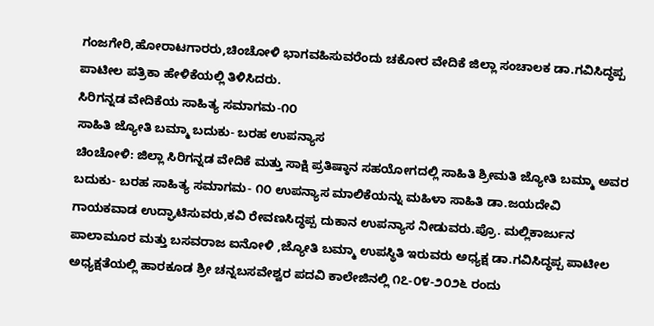ಗಂಜಗೇರಿ,ಹೋರಾಟಗಾರರು,ಚಿಂಚೋಳಿ ಭಾಗವಹಿಸುವರೆಂದು ಚಕೋರ ವೇದಿಕೆ ಜಿಲ್ಲಾ ಸಂಚಾಲಕ ಡಾ.ಗವಿಸಿದ್ಧಪ್ಪ ಪಾಟೀಲ ಪತ್ರಿಕಾ ಹೇಳಿಕೆಯಲ್ಲಿ ತಿಳಿಸಿದರು.
ಸಿರಿಗನ್ನಡ ವೇದಿಕೆಯ ಸಾಹಿತ್ಯ ಸಮಾಗಮ-೧೦
ಸಾಹಿತಿ ಜ್ಯೋತಿ ಬಮ್ಮಾ ಬದುಕು- ಬರಹ ಉಪನ್ಯಾಸ
ಚಿಂಚೋಳಿ: ಜಿಲ್ಲಾ ಸಿರಿಗನ್ನಡ ವೇದಿಕೆ ಮತ್ತು ಸಾಕ್ಷಿ ಪ್ರತಿಷ್ಠಾನ ಸಹಯೋಗದಲ್ಲಿ ಸಾಹಿತಿ ಶ್ರೀಮತಿ ಜ್ಯೋತಿ ಬಮ್ಮಾ ಅವರ ಬದುಕು- ಬರಹ ಸಾಹಿತ್ಯ ಸಮಾಗಮ- ೧೦ ಉಪನ್ಯಾಸ ಮಾಲಿಕೆಯನ್ನು ಮಹಿಳಾ ಸಾಹಿತಿ ಡಾ.ಜಯದೇವಿ ಗಾಯಕವಾಡ ಉದ್ಘಾಟಿಸುವರು,ಕವಿ ರೇವಣಸಿದ್ಧಪ್ಪ ದುಕಾನ ಉಪನ್ಯಾಸ ನೀಡುವರು.ಪ್ರೊ. ಮಲ್ಲಿಕಾರ್ಜುನ ಪಾಲಾಮೂರ ಮತ್ತು ಬಸವರಾಜ ಐನೋಳಿ ,ಜ್ಯೋತಿ ಬಮ್ಮಾ ಉಪಸ್ಥಿತಿ ಇರುವರು ಅಧ್ಯಕ್ಷ ಡಾ.ಗವಿಸಿದ್ಧಪ್ಪ ಪಾಟೀಲ ಅಧ್ಯಕ್ಷತೆಯಲ್ಲಿ ಹಾರಕೂಡ ಶ್ರೀ ಚನ್ನಬಸವೇಶ್ವರ ಪದವಿ ಕಾಲೇಜಿನಲ್ಲಿ ೧೭-೦೪-೨೦೨೬ ರಂದು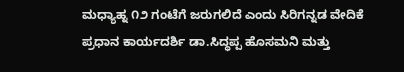ಮಧ್ಯಾಹ್ನ ೧೨ ಗಂಟೆಗೆ ಜರುಗಲಿದೆ ಎಂದು ಸಿರಿಗನ್ನಡ ವೇದಿಕೆ ಪ್ರಧಾನ ಕಾರ್ಯದರ್ಶಿ ಡಾ.ಸಿದ್ಧಪ್ಪ ಹೊಸಮನಿ ಮತ್ತು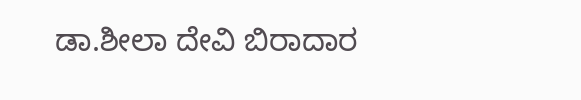ಡಾ.ಶೀಲಾ ದೇವಿ ಬಿರಾದಾರ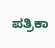ಪತ್ರಿಕಾ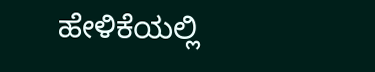ಹೇಳಿಕೆಯಲ್ಲಿ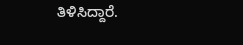ತಿಳಿಸಿದ್ದಾರೆ.